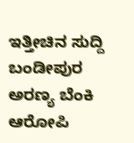ಇತ್ತೀಚಿನ ಸುದ್ದಿ
ಬಂಡೀಪುರ ಅರಣ್ಯ ಬೆಂಕಿ ಆರೋಪಿ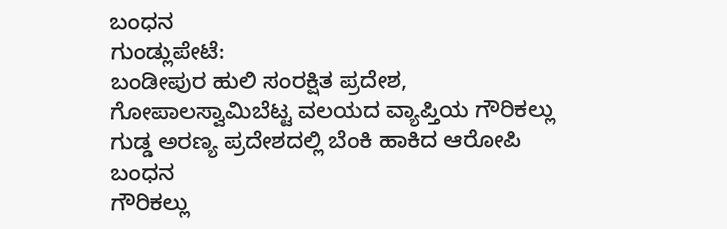ಬಂಧನ
ಗುಂಡ್ಲುಪೇಟೆ:
ಬಂಡೀಪುರ ಹುಲಿ ಸಂರಕ್ಷಿತ ಪ್ರದೇಶ, ಗೋಪಾಲಸ್ವಾಮಿಬೆಟ್ಟ ವಲಯದ ವ್ಯಾಪ್ತಿಯ ಗೌರಿಕಲ್ಲು ಗುಡ್ಡ ಅರಣ್ಯ ಪ್ರದೇಶದಲ್ಲಿ ಬೆಂಕಿ ಹಾಕಿದ ಆರೋಪಿ ಬಂಧನ
ಗೌರಿಕಲ್ಲು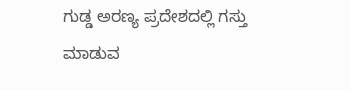ಗುಡ್ಡ ಅರಣ್ಯ ಪ್ರದೇಶದಲ್ಲಿ ಗಸ್ತು ಮಾಡುವ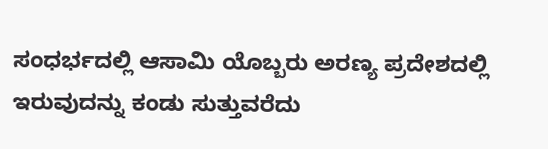ಸಂಧರ್ಭದಲ್ಲಿ ಆಸಾಮಿ ಯೊಬ್ಬರು ಅರಣ್ಯ ಪ್ರದೇಶದಲ್ಲಿ ಇರುವುದನ್ನು ಕಂಡು ಸುತ್ತುವರೆದು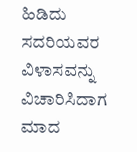ಹಿಡಿದು ಸದರಿಯವರ ವಿಳಾಸವನ್ನು ವಿಚಾರಿಸಿದಾಗ ಮಾದ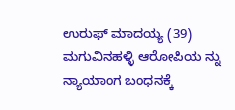ಉರುಫ್ ಮಾದಯ್ಯ (39) ಮಗುವಿನಹಳ್ಳಿ ಆರೋಪಿಯ ನ್ನು ನ್ಯಾಯಾಂಗ ಬಂಧನಕ್ಕೆ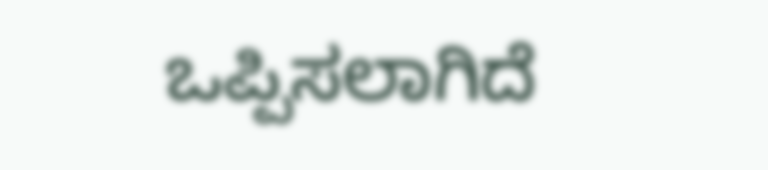ಒಪ್ಪಿಸಲಾಗಿದೆ